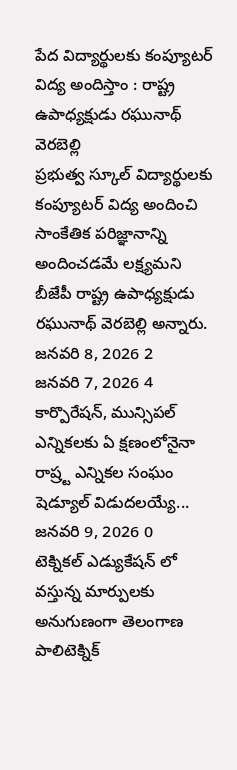పేద విద్యార్థులకు కంప్యూటర్ విద్య అందిస్తాం : రాష్ట్ర ఉపాధ్యక్షుడు రఘునాథ్ వెరబెల్లి
ప్రభుత్వ స్కూల్ విద్యార్థులకు కంప్యూటర్ విద్య అందించి సాంకేతిక పరిజ్ఞానాన్ని అందించడమే లక్ష్యమని బీజేపీ రాష్ట్ర ఉపాధ్యక్షుడు రఘునాథ్ వెరబెల్లి అన్నారు.
జనవరి 8, 2026 2
జనవరి 7, 2026 4
కార్పొరేషన్, మున్సిపల్ ఎన్నికలకు ఏ క్షణంలోనైనా రాష్ర్ట ఎన్నికల సంఘం షెడ్యూల్ విడుదలయ్యే...
జనవరి 9, 2026 0
టెక్నికల్ ఎడ్యుకేషన్ లో వస్తున్న మార్పులకు అనుగుణంగా తెలంగాణ పాలిటెక్నిక్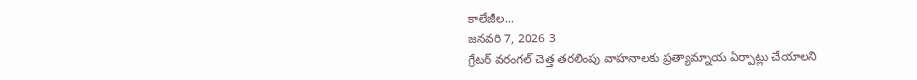కాలేజీల...
జనవరి 7, 2026 3
గ్రేటర్ వరంగల్ చెత్త తరలింపు వాహనాలకు ప్రత్యామ్నాయ ఏర్పాట్లు చేయాలని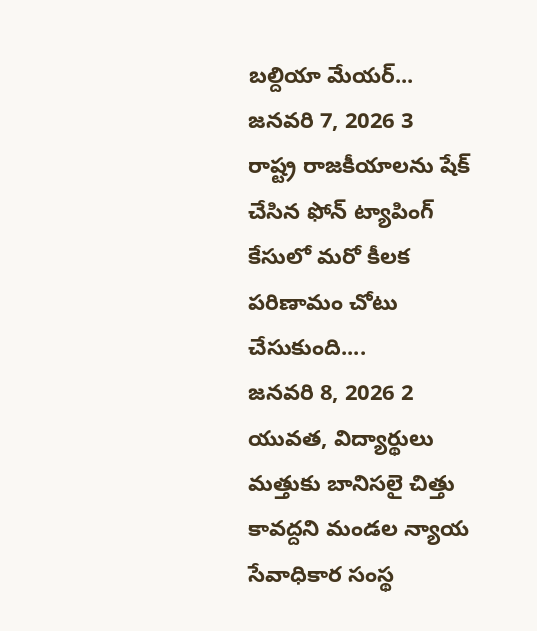బల్దియా మేయర్...
జనవరి 7, 2026 3
రాష్ట్ర రాజకీయాలను షేక్ చేసిన ఫోన్ ట్యాపింగ్ కేసులో మరో కీలక పరిణామం చోటు చేసుకుంది....
జనవరి 8, 2026 2
యువత, విద్యార్థులు మత్తుకు బానిసలై చిత్తు కావద్దని మండల న్యాయ సేవాధికార సంస్థ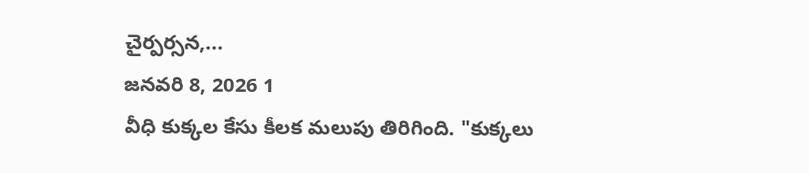చైర్పర్సన,...
జనవరి 8, 2026 1
వీధి కుక్కల కేసు కీలక మలుపు తిరిగింది. "కుక్కలు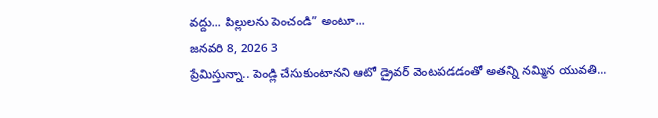వద్దు... పిల్లులను పెంచండి” అంటూ...
జనవరి 8, 2026 3
ప్రేమిస్తున్నా.. పెండ్లి చేసుకుంటానని ఆటో డ్రైవర్ వెంటపడడంతో అతన్ని నమ్మిన యువతి...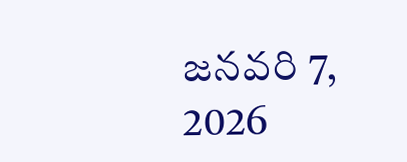జనవరి 7, 2026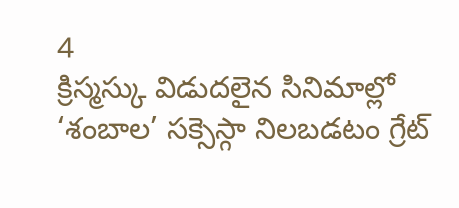4
క్రిస్మస్కు విడుదలైన సినిమాల్లో ‘శంబాల’ సక్సెస్గా నిలబడటం గ్రేట్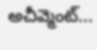అచీవ్మెంట్...